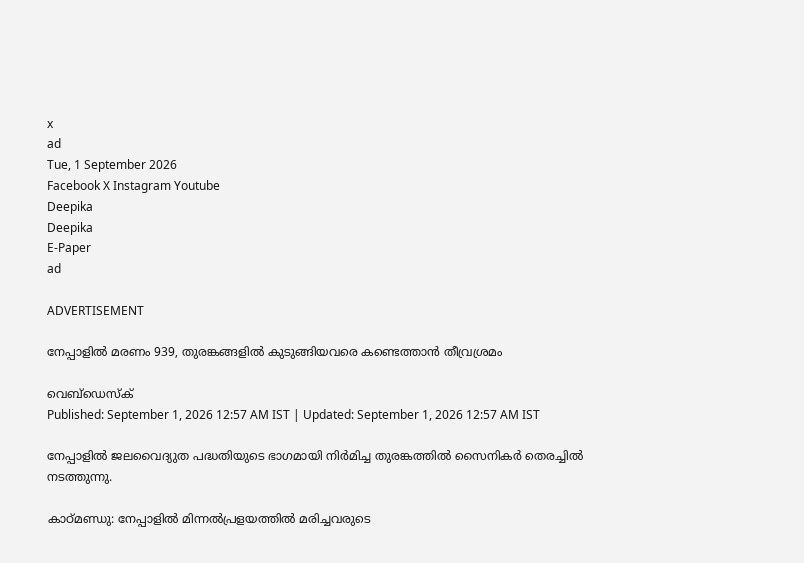x
ad
Tue, 1 September 2026
Facebook X Instagram Youtube
Deepika
Deepika
E-Paper
ad

ADVERTISEMENT

നേപ്പാളിൽ മരണം 939, തുരങ്കങ്ങളിൽ കുടുങ്ങിയവരെ കണ്ടെത്താൻ തീവ്രശ്രമം

വെബ്ഡെസ്ക്
Published: September 1, 2026 12:57 AM IST | Updated: September 1, 2026 12:57 AM IST

നേപ്പാളിൽ ജലവൈദ്യുത പദ്ധതിയുടെ ഭാഗമായി നിർമിച്ച തുരങ്കത്തിൽ സൈനികർ തെരച്ചിൽ നടത്തുന്നു.

കാഠ്മണ്ഡു: നേപ്പാളിൽ മിന്നൽപ്രളയത്തിൽ മരിച്ചവരുടെ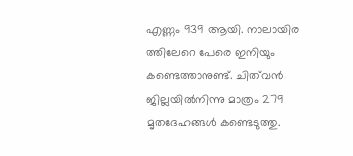എണ്ണം 939 ആയി. നാലായിര ത്തിലേറെ പേരെ ഇനിയും കണ്ടെത്താനുണ്ട്. ചിത്‌വൻ ജില്ലയിൽനിന്നു മാത്രം 279 മൃതദേഹങ്ങൾ കണ്ടെടുത്തു.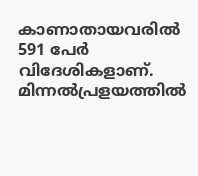കാണാതായവരിൽ 591 പേർ വിദേശികളാണ്. മിന്നൽപ്രളയത്തിൽ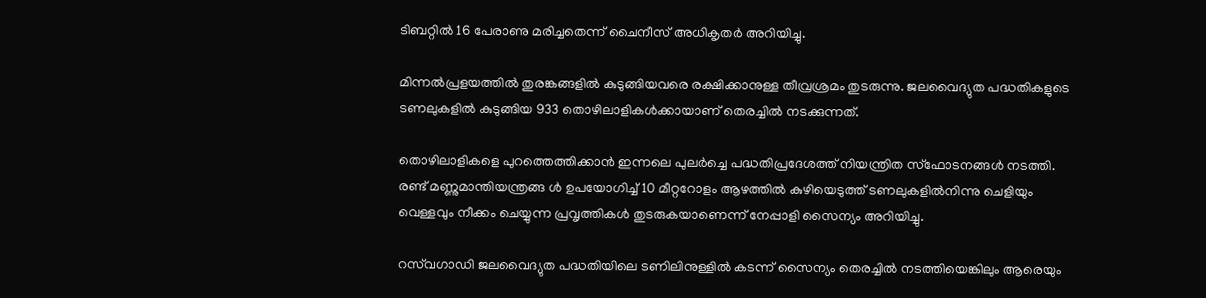ടിബറ്റിൽ 16 പേരാണു മരിച്ചതെന്ന് ചൈനീസ് അധികൃതർ അറിയിച്ചു.

മിന്നൽപ്രളയത്തിൽ തുരങ്കങ്ങളിൽ കുടുങ്ങിയവരെ രക്ഷിക്കാനുള്ള തീവ്രശ്രമം തുടരുന്നു. ജലവൈദ്യുത പദ്ധതികളുടെ ടണലുകളിൽ കുടുങ്ങിയ 933 തൊഴിലാളികൾക്കായാണ് തെരച്ചിൽ നടക്കുന്നത്.

തൊഴിലാളികളെ പുറത്തെത്തിക്കാൻ ഇന്നലെ പുലർച്ചെ പദ്ധതിപ്രദേശത്ത് നിയന്ത്രിത സ്ഫോടനങ്ങൾ നടത്തി. രണ്ട് മണ്ണുമാന്തിയന്ത്രങ്ങ ൾ ഉപയോഗിച്ച് 10 മീറ്ററോളം ആഴത്തിൽ കുഴിയെടുത്ത് ടണലുകളിൽനിന്നു ചെളിയും വെള്ളവും നീക്കം ചെയ്യുന്ന പ്രവൃത്തികൾ തുടരുകയാണെന്ന് നേപ്പാളി സൈന്യം അറിയിച്ചു.

റസ്‌വഗാഡി ജലവൈദ്യുത പദ്ധതിയിലെ ടണിലിനുള്ളിൽ കടന്ന് സൈന്യം തെരച്ചിൽ നടത്തിയെങ്കിലും ആരെയും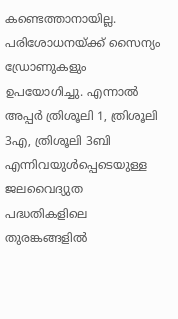കണ്ടെത്താനായില്ല. പരിശോധനയ്ക്ക് സൈന്യം ഡ്രോണുകളും ഉപയോഗിച്ചു. എന്നാൽ അപ്പർ ത്രിശൂലി 1, ത്രിശൂലി 3എ, ത്രിശൂലി 3ബി എന്നിവയുൾപ്പെടെയുള്ള ജലവൈദ്യുത പദ്ധതികളിലെ തുരങ്കങ്ങളിൽ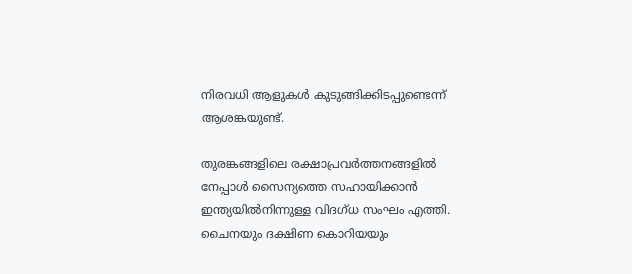നിരവധി ആളുകൾ കുടുങ്ങിക്കിടപ്പുണ്ടെന്ന് ആശങ്കയുണ്ട്.

തുരങ്കങ്ങളിലെ രക്ഷാപ്രവർത്തനങ്ങളിൽ നേപ്പാൾ സൈന്യത്തെ സഹായിക്കാൻ ഇന്ത്യയിൽനിന്നുള്ള വിദഗ്ധ സംഘം എത്തി. ചൈനയും ദക്ഷിണ കൊറിയയും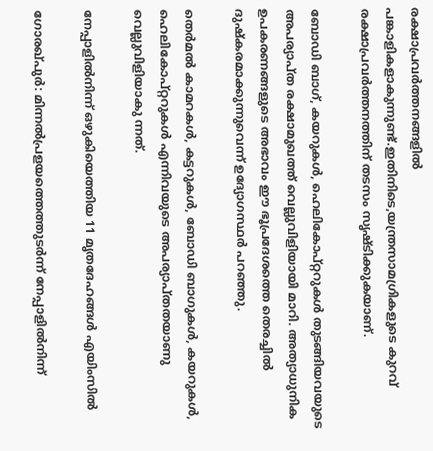രക്ഷാപ്രവർത്തനങ്ങളിൽ പങ്കാളികളാകുന്നുണ്ട്.ഇതിനിടെ,യന്ത്രസാമഗ്രികളുടെ കുറവ് രക്ഷാപ്രവർത്തനത്തിന് തടസം സൃഷ്ടിക്കുകയാണ്.

ബോഡി ബാഗ്, കയറുകൾ, ഹെലികോപ്റ്ററുകൾ തുടങ്ങിയവയുടെ അപര്യാപ്ത രക്ഷാമുഖത്ത് വെല്ലുവിളിയായി മാറി. അത്യാധുനിക ഉപകരണങ്ങളുടെ അഭാവം ഈ ഭൂപ്രദേശത്തെ തെരച്ചിൽ ദുഷ്കരമാക്കുന്നുവെന്ന് ഉദ്യോഗസ്ഥർ പറഞ്ഞു.

തെർമൽ കാമറകൾ, കട്ടറുകൾ, ബോഡി ബാഗുകൾ, കയറുകൾ, ഹെലികോപ്റ്ററുകൾ എന്നിവയുടെ അപര്യാപ്തതയാണു വെല്ലുവിളിയാകു ന്നത്.

നേപ്പാളിൽനിന്ന് ഒഴുകിയെത്തിയ 11 മൃതദേഹങ്ങൾ എയിംസിൽ

ഗോരഖ്പുർ: മിന്നൽപ്രളയത്തെത്തുടർന്ന് നേപ്പാളിൽനിന്ന്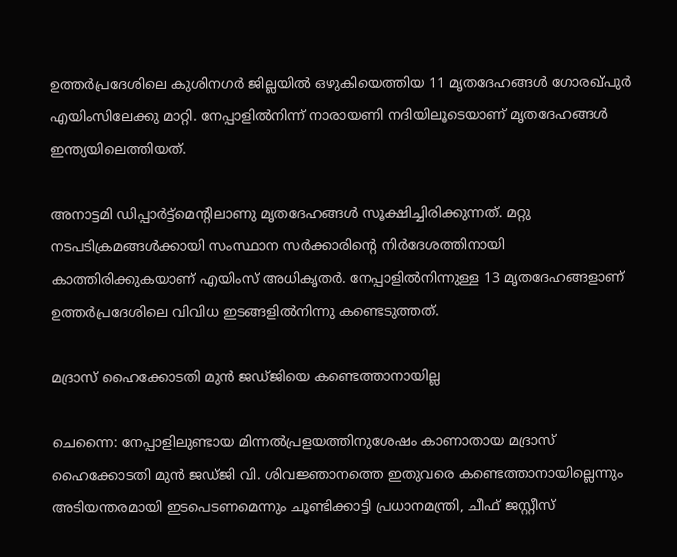ഉത്തർപ്രദേശിലെ കുശിനഗർ ജില്ലയിൽ ഒഴുകിയെത്തിയ 11 മൃതദേഹങ്ങൾ ഗോരഖ്പുർ എയിംസിലേക്കു മാറ്റി. നേപ്പാളിൽനിന്ന് നാരായണി നദിയിലൂടെയാണ് മൃതദേഹങ്ങൾ ഇന്ത്യയിലെത്തിയത്.

അനാട്ടമി ഡിപ്പാർട്ട്മെന്‍റിലാണു മൃതദേഹങ്ങൾ സൂക്ഷിച്ചിരിക്കുന്നത്. മറ്റു നടപടിക്രമങ്ങൾക്കായി സംസ്ഥാന സർക്കാരിന്‍റെ നിർദേശത്തിനായി കാത്തിരിക്കുകയാണ് എയിംസ് അധികൃതർ. നേപ്പാളിൽനിന്നുള്ള 13 മൃതദേഹങ്ങളാണ് ഉത്തർപ്രദേശിലെ വിവിധ ഇടങ്ങളിൽനിന്നു കണ്ടെടുത്തത്.

മദ്രാസ് ഹൈക്കോടതി മുൻ ജഡ്ജിയെ കണ്ടെത്താനായില്ല

ചെന്നൈ: നേപ്പാളിലുണ്ടായ മിന്നൽപ്രളയത്തിനുശേഷം കാണാതായ മദ്രാസ് ഹൈക്കോടതി മുൻ ജഡ്ജി വി. ശിവജ്ഞാനത്തെ ഇതുവരെ കണ്ടെത്താനായില്ലെന്നും അടിയന്തരമായി ഇടപെടണമെന്നും ചൂണ്ടിക്കാട്ടി പ്രധാനമന്ത്രി, ചീഫ് ജസ്റ്റീസ്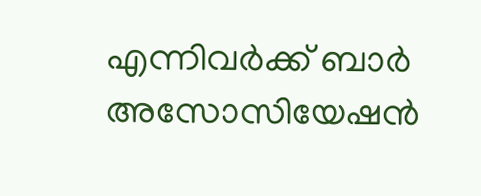എന്നിവർക്ക് ബാർ അസോസിയേഷൻ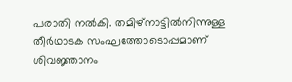പരാതി നൽകി. തമിഴ്നാട്ടിൽനിന്നുള്ള തീർഥാടക സംഘത്തോടൊപ്പമാണ് ശിവജ്ഞാനം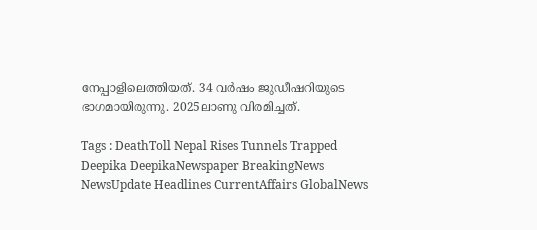നേപ്പാളിലെത്തിയത്. 34 വർഷം ജുഡീഷറിയുടെ ഭാഗമായിരുന്നു. 2025ലാണു വിരമിച്ചത്.

Tags : DeathToll Nepal Rises Tunnels Trapped Deepika DeepikaNewspaper BreakingNews NewsUpdate Headlines CurrentAffairs GlobalNews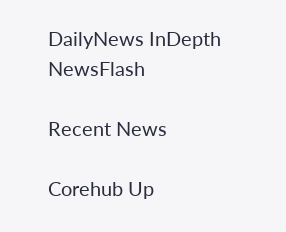DailyNews InDepth NewsFlash

Recent News

Corehub Up